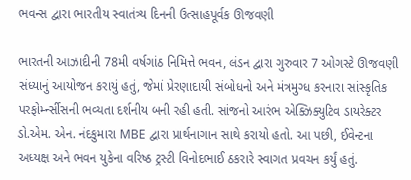ભવન્સ દ્વારા ભારતીય સ્વાતંત્ર્ય દિનની ઉત્સાહપૂર્વક ઊજવણી

ભારતની આઝાદીની 78મી વર્ષગાંઠ નિમિત્તે ભવન, લંડન દ્વારા ગુરુવાર 7 ઓગસ્ટે ઊજવણી સંધ્યાનું આયોજન કરાયું હતું, જેમાં પ્રેરણાદાયી સંબોધનો અને મંત્રમુગ્ધ કરનારા સાંસ્કૃતિક પરફોર્મ્ન્સીસની ભવ્યતા દર્શનીય બની રહી હતી. સાંજનો આરંભ એક્ઝિક્યુટિવ ડાયરેક્ટર ડો.એમ. એન. નંદકુમારા MBE દ્વારા પ્રાર્થનાગાન સાથે કરાયો હતો. આ પછી, ઈવેન્ટના અધ્યક્ષ અને ભવન યુકેના વરિષ્ઠ ટ્રસ્ટી વિનોદભાઈ ઠકરારે સ્વાગત પ્રવચન કર્યું હતું.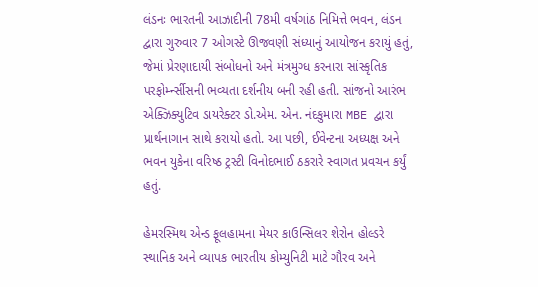લંડનઃ ભારતની આઝાદીની 78મી વર્ષગાંઠ નિમિત્તે ભવન, લંડન દ્વારા ગુરુવાર 7 ઓગસ્ટે ઊજવણી સંધ્યાનું આયોજન કરાયું હતું, જેમાં પ્રેરણાદાયી સંબોધનો અને મંત્રમુગ્ધ કરનારા સાંસ્કૃતિક પરફોર્મ્ન્સીસની ભવ્યતા દર્શનીય બની રહી હતી. સાંજનો આરંભ એક્ઝિક્યુટિવ ડાયરેક્ટર ડો.એમ. એન. નંદકુમારા MBE દ્વારા પ્રાર્થનાગાન સાથે કરાયો હતો. આ પછી, ઈવેન્ટના અધ્યક્ષ અને ભવન યુકેના વરિષ્ઠ ટ્રસ્ટી વિનોદભાઈ ઠકરારે સ્વાગત પ્રવચન કર્યું હતું.

હેમરસ્મિથ એન્ડ ફૂલહામના મેયર કાઉન્સિલર શેરોન હોલ્ડરે સ્થાનિક અને વ્યાપક ભારતીય કોમ્યુનિટી માટે ગૌરવ અને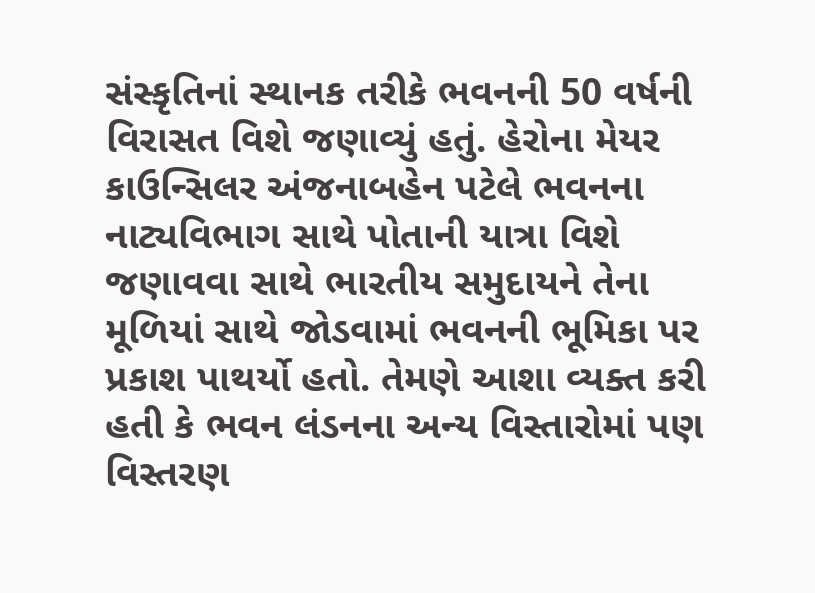સંસ્કૃતિનાં સ્થાનક તરીકે ભવનની 50 વર્ષની વિરાસત વિશે જણાવ્યું હતું. હેરોના મેયર કાઉન્સિલર અંજનાબહેન પટેલે ભવનના નાટ્યવિભાગ સાથે પોતાની યાત્રા વિશે જણાવવા સાથે ભારતીય સમુદાયને તેના મૂળિયાં સાથે જોડવામાં ભવનની ભૂમિકા પર પ્રકાશ પાથર્યો હતો. તેમણે આશા વ્યક્ત કરી હતી કે ભવન લંડનના અન્ય વિસ્તારોમાં પણ વિસ્તરણ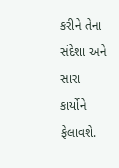કરીને તેના સંદેશા અને સારા કાર્યોને ફેલાવશે.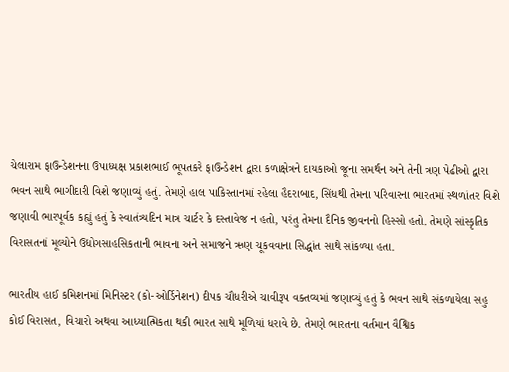ચેલારામ ફાઉન્ડેશનના ઉપાધ્યક્ષ પ્રકાશભાઈ ભૂપતકરે ફાઉન્ડેશન દ્વારા કળાક્ષેત્રને દાયકાઓ જૂના સમર્થન અને તેની ત્રણ પેઢીઓ દ્વારા ભવન સાથે ભાગીદારી વિશે જણાવ્યું હતું. તેમણે હાલ પાકિસ્તાનમાં રહેલા હૈદરાબાદ, સિંધથી તેમના પરિવારના ભારતમાં સ્થળાંતર વિશે જણાવી ભારપૂર્વક કહ્યું હતું કે સ્વાતંત્ર્યદિન માત્ર ચાર્ટર કે દસ્તાવેજ ન હતો, પરંતુ તેમના દૈનિક જીવનનો હિસ્સો હતો. તેમણે સાંસ્કૃતિક વિરાસતનાં મૂલ્યોને ઉદ્યોગસાહસિકતાની ભાવના અને સમાજને ઋણ ચૂકવવાના સિદ્ધાંત સાથે સાંકળ્યા હતા.

ભારતીય હાઈ કમિશનમાં મિનિસ્ટર (કો-ઓર્ડિનેશન) દીપક ચૌધરીએ ચાવીરૂપ વક્તવ્યમાં જણાવ્યું હતું કે ભવન સાથે સંકળાયેલા સહુ કોઈ વિરાસત, વિચારો અથવા આધ્યાત્મિકતા થકી ભારત સાથે મૂળિયાં ધરાવે છે. તેમણે ભારતના વર્તમાન વૈશ્વિક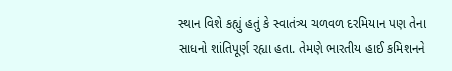સ્થાન વિશે કહ્યું હતું કે સ્વાતંત્ર્ય ચળવળ દરમિયાન પણ તેના સાધનો શાંતિપૂર્ણ રહ્યા હતા. તેમણે ભારતીય હાઈ કમિશનને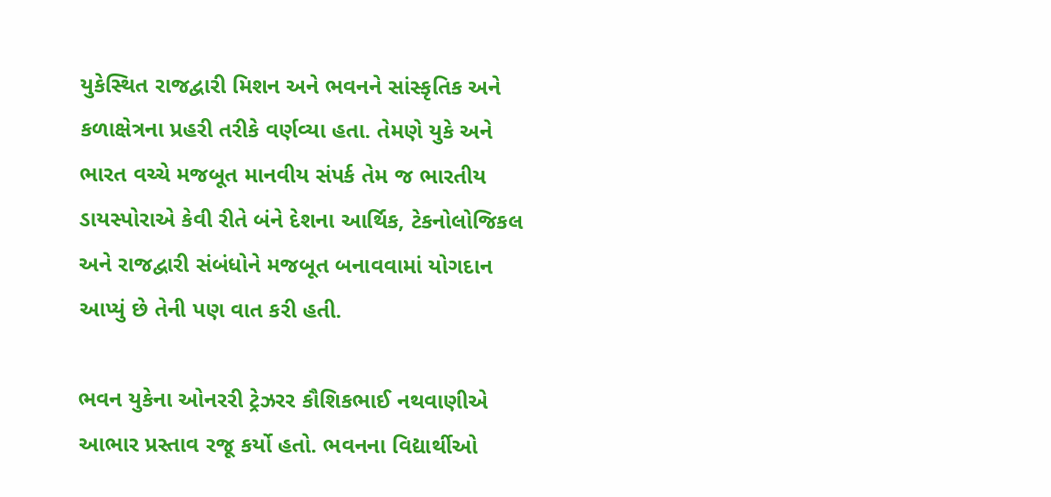યુકેસ્થિત રાજદ્વારી મિશન અને ભવનને સાંસ્કૃતિક અને કળાક્ષેત્રના પ્રહરી તરીકે વર્ણવ્યા હતા. તેમણે યુકે અને ભારત વચ્ચે મજબૂત માનવીય સંપર્ક તેમ જ ભારતીય ડાયસ્પોરાએ કેવી રીતે બંને દેશના આર્થિક, ટેકનોલોજિકલ અને રાજદ્વારી સંબંધોને મજબૂત બનાવવામાં યોગદાન આપ્યું છે તેની પણ વાત કરી હતી.

ભવન યુકેના ઓનરરી ટ્રેઝરર કૌશિકભાઈ નથવાણીએ આભાર પ્રસ્તાવ રજૂ કર્યો હતો. ભવનના વિદ્યાર્થીઓ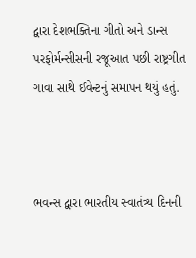દ્વારા દેશભક્તિના ગીતો અને ડાન્સ પરફોર્મન્સીસની રજૂઆત પછી રાષ્ટ્રગીત ગાવા સાથે ઈવેન્ટનું સમાપન થયું હતું.



ભવન્સ દ્વારા ભારતીય સ્વાતંત્ર્ય દિનની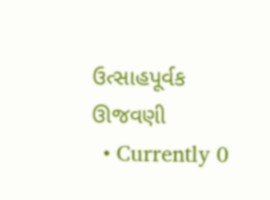ઉત્સાહપૂર્વક ઊજવણી
  • Currently 0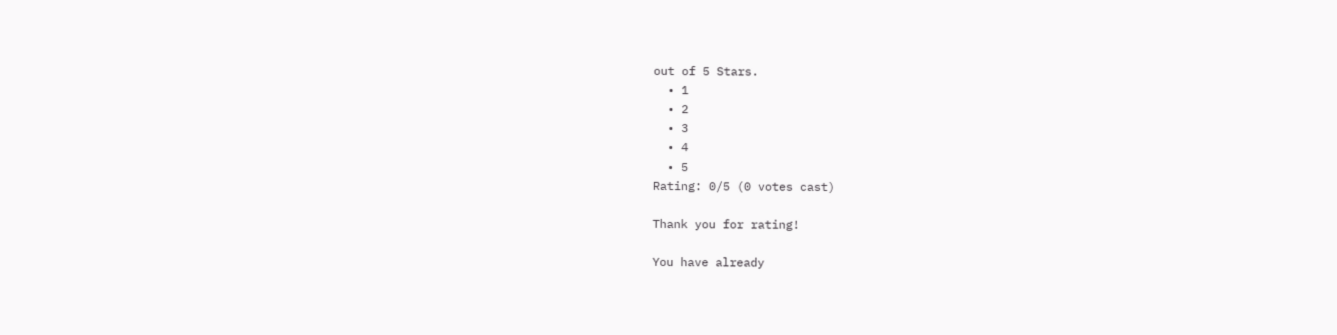out of 5 Stars.
  • 1
  • 2
  • 3
  • 4
  • 5
Rating: 0/5 (0 votes cast)

Thank you for rating!

You have already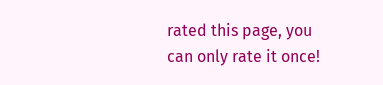rated this page, you can only rate it once!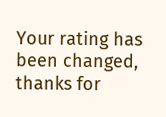Your rating has been changed, thanks for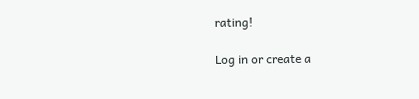rating!

Log in or create a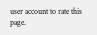user account to rate this page.